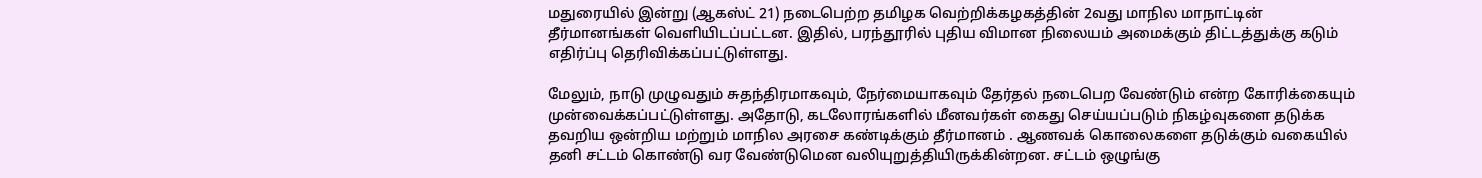மதுரையில் இன்று (ஆகஸ்ட் 21) நடைபெற்ற தமிழக வெற்றிக்கழகத்தின் 2வது மாநில மாநாட்டின் தீர்மானங்கள் வெளியிடப்பட்டன. இதில், பரந்தூரில் புதிய விமான நிலையம் அமைக்கும் திட்டத்துக்கு கடும் எதிர்ப்பு தெரிவிக்கப்பட்டுள்ளது.

மேலும், நாடு முழுவதும் சுதந்திரமாகவும், நேர்மையாகவும் தேர்தல் நடைபெற வேண்டும் என்ற கோரிக்கையும் முன்வைக்கப்பட்டுள்ளது. அதோடு, கடலோரங்களில் மீனவர்கள் கைது செய்யப்படும் நிகழ்வுகளை தடுக்க தவறிய ஒன்றிய மற்றும் மாநில அரசை கண்டிக்கும் தீர்மானம் . ஆணவக் கொலைகளை தடுக்கும் வகையில் தனி சட்டம் கொண்டு வர வேண்டுமென வலியுறுத்தியிருக்கின்றன. சட்டம் ஒழுங்கு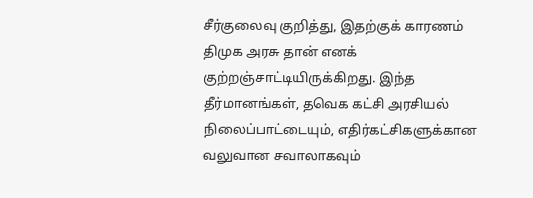சீர்குலைவு குறித்து, இதற்குக் காரணம் திமுக அரசு தான் எனக் குற்றஞ்சாட்டியிருக்கிறது. இந்த தீர்மானங்கள், தவெக கட்சி அரசியல் நிலைப்பாட்டையும், எதிர்கட்சிகளுக்கான வலுவான சவாலாகவும்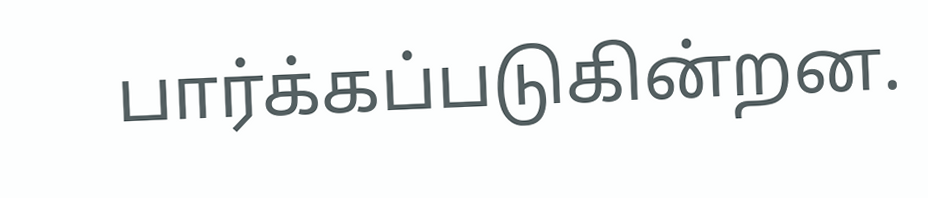பார்க்கப்படுகின்றன.